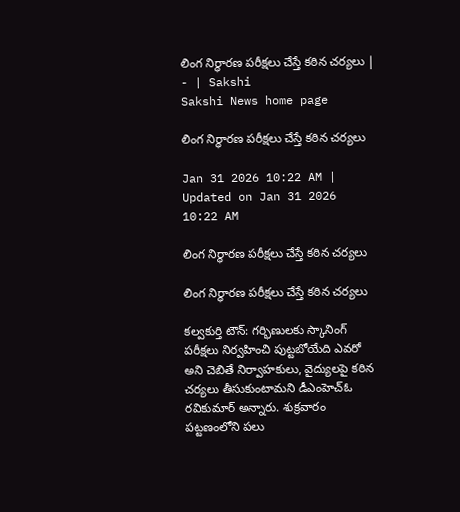లింగ నిర్ధారణ పరీక్షలు చేస్తే కఠిన చర్యలు | - | Sakshi
Sakshi News home page

లింగ నిర్ధారణ పరీక్షలు చేస్తే కఠిన చర్యలు

Jan 31 2026 10:22 AM | Updated on Jan 31 2026 10:22 AM

లింగ నిర్ధారణ పరీక్షలు చేస్తే కఠిన చర్యలు

లింగ నిర్ధారణ పరీక్షలు చేస్తే కఠిన చర్యలు

కల్వకుర్తి టౌన్‌: గర్భిణులకు స్కానింగ్‌ పరీక్షలు నిర్వహించి పుట్టబోయేది ఎవరో అని చెబితే నిర్వాహకులు, వైద్యులపై కఠిన చర్యలు తీసుకుంటామని డీఎంహెచ్‌ఓ రవికుమార్‌ అన్నారు. శుక్రవారం పట్టణంలోని పలు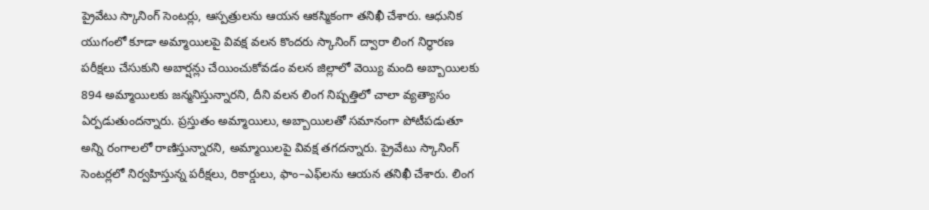ప్రైవేటు స్కానింగ్‌ సెంటర్లు, ఆస్పత్రులను ఆయన ఆకస్మికంగా తనిఖీ చేశారు. ఆధునిక యుగంలో కూడా అమ్మాయిలపై వివక్ష వలన కొందరు స్కానింగ్‌ ద్వారా లింగ నిర్ధారణ పరీక్షలు చేసుకుని అబార్షన్లు చేయించుకోవడం వలన జిల్లాలో వెయ్యి మంది అబ్బాయిలకు 894 అమ్మాయిలకు జన్మనిస్తున్నారని, దీని వలన లింగ నిష్పత్తిలో చాలా వ్యత్యాసం ఏర్పడుతుందన్నారు. ప్రస్తుతం అమ్మాయిలు, అబ్బాయిలతో సమానంగా పోటీపడుతూ అన్ని రంగాలలో రాణిస్తున్నారని, అమ్మాయిలపై వివక్ష తగదన్నారు. ప్రైవేటు స్కానింగ్‌ సెంటర్లలో నిర్వహిస్తున్న పరీక్షలు, రికార్డులు, ఫాం–ఎఫ్‌లను ఆయన తనిఖీ చేశారు. లింగ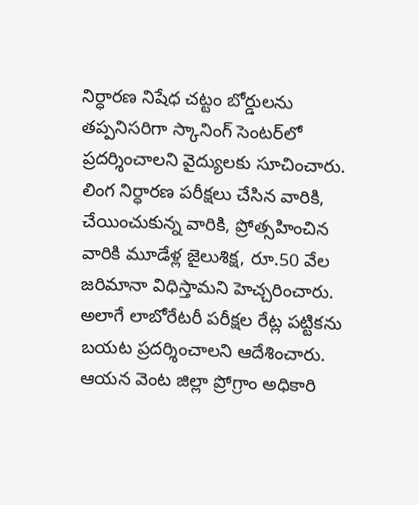నిర్ధారణ నిషేధ చట్టం బోర్డులను తప్పనిసరిగా స్కానింగ్‌ సెంటర్‌లో ప్రదర్శించాలని వైద్యులకు సూచించారు. లింగ నిర్ధారణ పరీక్షలు చేసిన వారికి, చేయించుకున్న వారికి, ప్రోత్సహించిన వారికి మూడేళ్ల జైలుశిక్ష, రూ.50 వేల జరిమానా విధిస్తామని హెచ్చరించారు. అలాగే లాబోరేటరీ పరీక్షల రేట్ల పట్టికను బయట ప్రదర్శించాలని ఆదేశించారు. ఆయన వెంట జిల్లా ప్రోగ్రాం అధికారి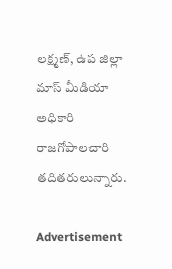లక్ష్మణ్‌, ఉప జిల్లా మాస్‌ మీడియా అధికారి రాజగోపాలచారి తదితరులున్నారు.

Advertisement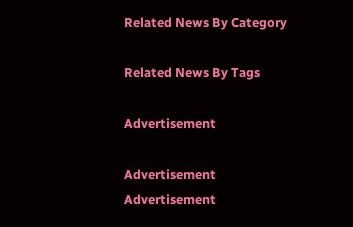Related News By Category

Related News By Tags

Advertisement

Advertisement
Advertisement